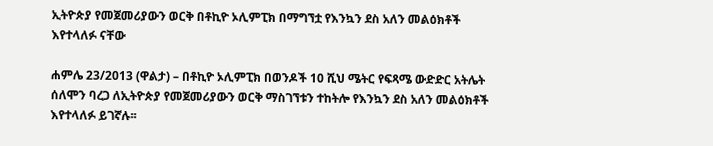ኢትዮጵያ የመጀመሪያውን ወርቅ በቶኪዮ ኦሊምፒክ በማግኘቷ የእንኳን ደስ አለን መልዕክቶች እየተላለፉ ናቸው

ሐምሌ 23/2013 (ዋልታ) – በቶኪዮ ኦሊምፒክ በወንዶች 10 ሺህ ሜትር የፍጻሜ ውድድር አትሌት ሰለሞን ባረጋ ለኢትዮጵያ የመጀመሪያውን ወርቅ ማስገኘቱን ተከትሎ የእንኳን ደስ አለን መልዕክቶች እየተላለፉ ይገኛሉ፡፡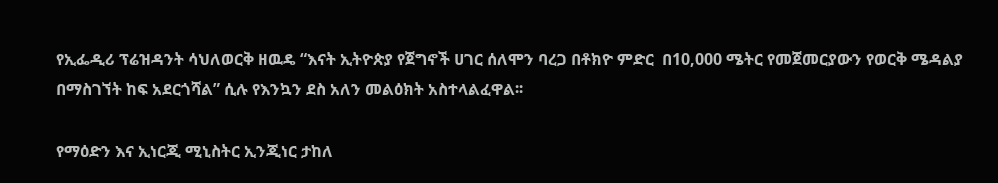የኢፌዲሪ ፕሬዝዳንት ሳህለወርቅ ዘዉዴ “እናት ኢትዮጵያ የጀግኖች ሀገር ሰለሞን ባረጋ በቶክዮ ምድር  በ10,000 ሜትር የመጀመርያውን የወርቅ ሜዳልያ በማስገኘት ከፍ አደርጎሻል” ሲሉ የእንኳን ደስ አለን መልዕክት አስተላልፈዋል፡፡

የማዕድን እና ኢነርጂ ሚኒስትር ኢንጂነር ታከለ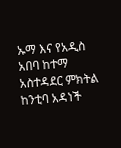ኡማ እና የአዲስ አበባ ከተማ አስተዳደር ምክትል ከንቲባ አዳነች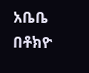አቤቤ በቶክዮ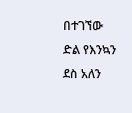በተገኘው ድል የእንኳን ደስ አለን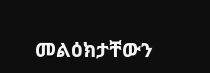መልዕክታቸውን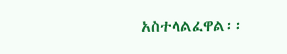አስተላልፈዋል፡፡